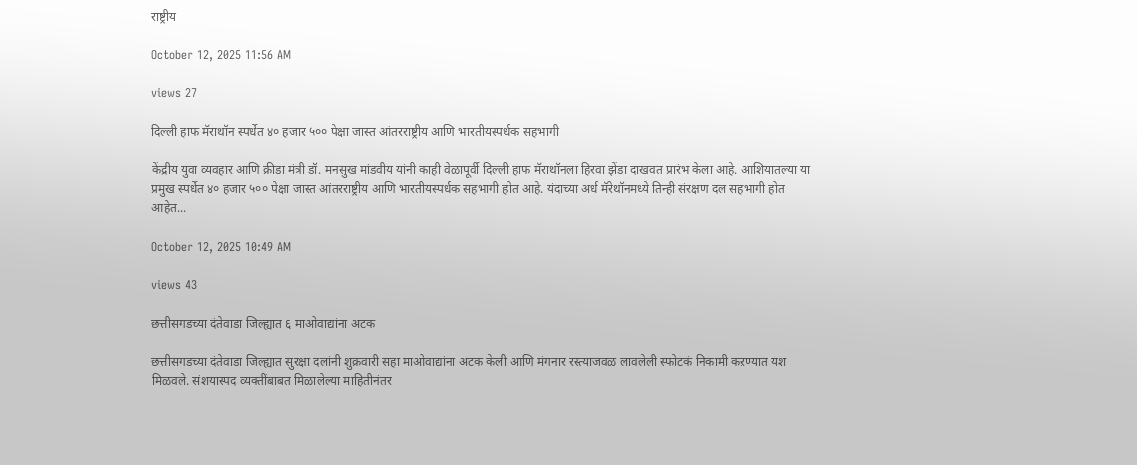राष्ट्रीय

October 12, 2025 11:56 AM

views 27

दिल्ली हाफ मॅराथॉन स्पर्धेत ४० हजार ५०० पेक्षा जास्त आंतरराष्ट्रीय आणि भारतीयस्पर्धक सहभागी

केंद्रीय युवा व्यवहार आणि क्रीडा मंत्री डॉ. मनसुख मांडवीय यांनी काही वेळापूर्वी दिल्ली हाफ मॅराथॉनला हिरवा झेंडा दाखवत प्रारंभ केला आहे. आशियातल्या या प्रमुख स्पर्धेत ४० हजार ५०० पेक्षा जास्त आंतरराष्ट्रीय आणि भारतीयस्पर्धक सहभागी होत आहे. यंदाच्या अर्ध मॅरेथॉनमध्ये तिन्ही संरक्षण दल सहभागी होत आहेत...

October 12, 2025 10:49 AM

views 43

छत्तीसगडच्या दंतेवाडा जिल्ह्यात ६ माओवाद्यांना अटक

छत्तीसगडच्या दंतेवाडा जिल्ह्यात सुरक्षा दलांनी शुक्रवारी सहा माओवाद्यांना अटक केली आणि मंगनार रस्त्याजवळ लावलेली स्फोटकं निकामी कऱण्यात यश मिळवले. संशयास्पद व्यक्तींबाबत मिळालेल्या माहितीनंतर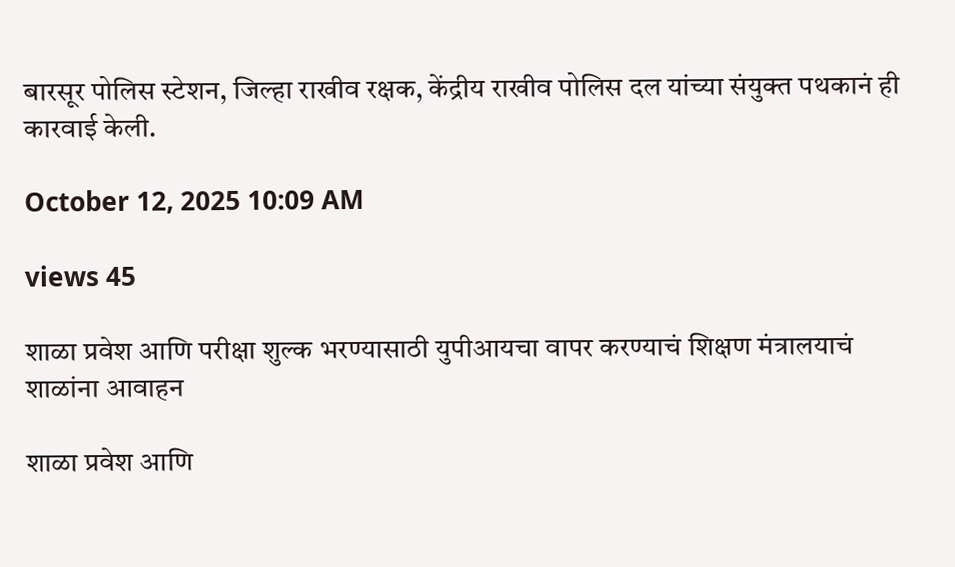बारसूर पोलिस स्टेशन, जिल्हा राखीव रक्षक, केंद्रीय राखीव पोलिस दल यांच्या संयुक्त पथकानं ही कारवाई केली.

October 12, 2025 10:09 AM

views 45

शाळा प्रवेश आणि परीक्षा शुल्क भरण्यासाठी युपीआयचा वापर करण्याचं शिक्षण मंत्रालयाचं शाळांना आवाहन

शाळा प्रवेश आणि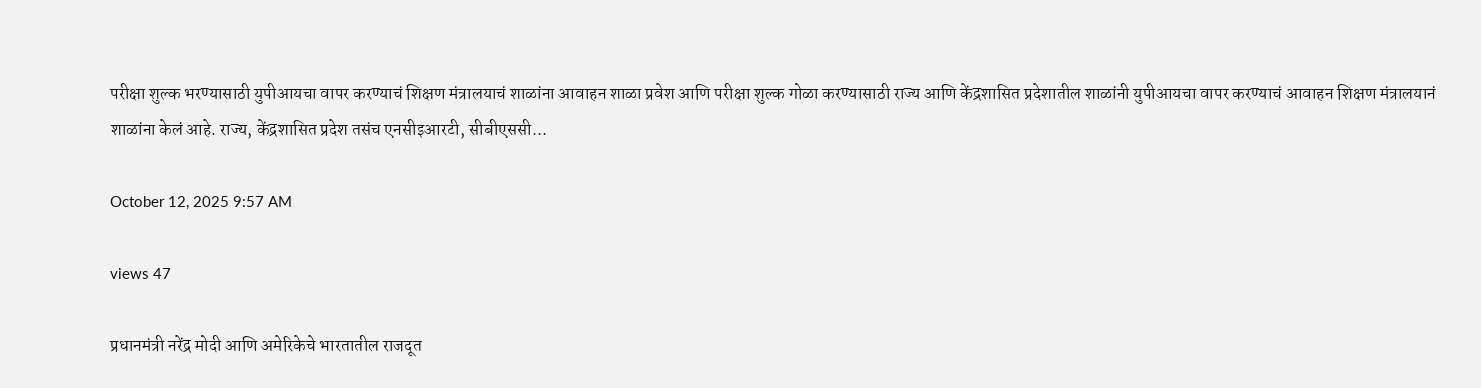परीक्षा शुल्क भरण्यासाठी युपीआयचा वापर करण्याचं शिक्षण मंत्रालयाचं शाळांना आवाहन शाळा प्रवेश आणि परीक्षा शुल्क गोळा करण्यासाठी राज्य आणि केंद्रशासित प्रदेशातील शाळांनी युपीआयचा वापर करण्याचं आवाहन शिक्षण मंत्रालयानं शाळांना केलं आहे. राज्य, केंद्रशासित प्रदेश तसंच एनसीइआरटी, सीबीएससी...

October 12, 2025 9:57 AM

views 47

प्रधानमंत्री नरेंद्र मोदी आणि अमेरिकेचे भारतातील राजदूत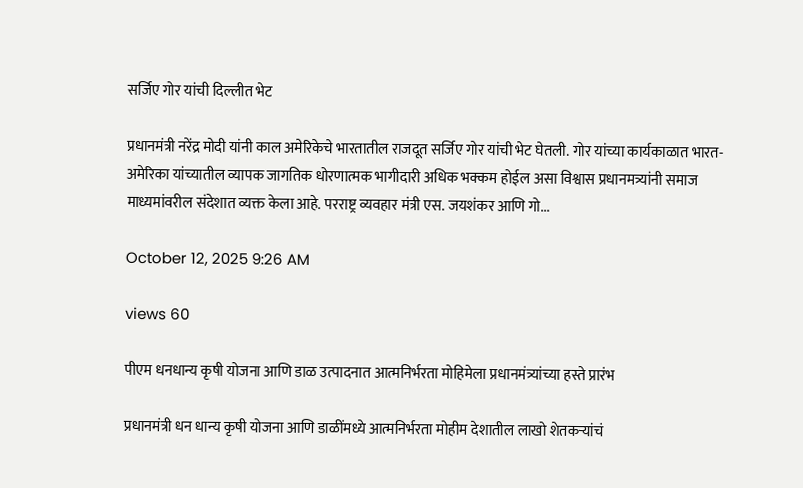सर्जिए गोर यांची दिल्लीत भेट

प्रधानमंत्री नरेंद्र मोदी यांनी काल अमेरिकेचे भारतातील राजदूत सर्जिए गोर यांची भेट घेतली. गोर यांच्या कार्यकाळात भारत-अमेरिका यांच्यातील व्यापक जागतिक धोरणात्मक भागीदारी अधिक भक्कम होईल असा विश्वास प्रधानमत्र्यांनी समाज माध्यमांवरील संदेशात व्यक्त केला आहे. परराष्ट्र व्यवहार मंत्री एस. जयशंकर आणि गो...

October 12, 2025 9:26 AM

views 60

पीएम धनधान्य कृषी योजना आणि डाळ उत्पादनात आत्मनिर्भरता मोहिमेला प्रधानमंत्र्यांच्या हस्ते प्रारंभ

प्रधानमंत्री धन धान्य कृषी योजना आणि डाळींमध्ये आत्मनिर्भरता मोहीम देशातील लाखो शेतकऱ्यांचं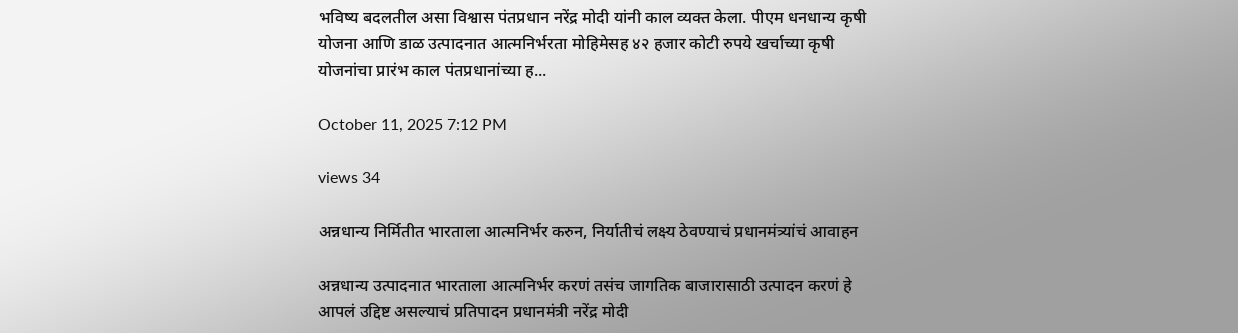भविष्य बदलतील असा विश्वास पंतप्रधान नरेंद्र मोदी यांनी काल व्यक्त केला. पीएम धनधान्य कृषी योजना आणि डाळ उत्पादनात आत्मनिर्भरता मोहिमेसह ४२ हजार कोटी रुपये खर्चाच्या कृषी योजनांचा प्रारंभ काल पंतप्रधानांच्या ह...

October 11, 2025 7:12 PM

views 34

अन्नधान्य निर्मितीत भारताला आत्मनिर्भर करुन, निर्यातीचं लक्ष्य ठेवण्याचं प्रधानमंत्र्यांचं आवाहन

अन्नधान्य उत्पादनात भारताला आत्मनिर्भर करणं तसंच जागतिक बाजारासाठी उत्पादन करणं हे आपलं उद्दिष्ट असल्याचं प्रतिपादन प्रधानमंत्री नरेंद्र मोदी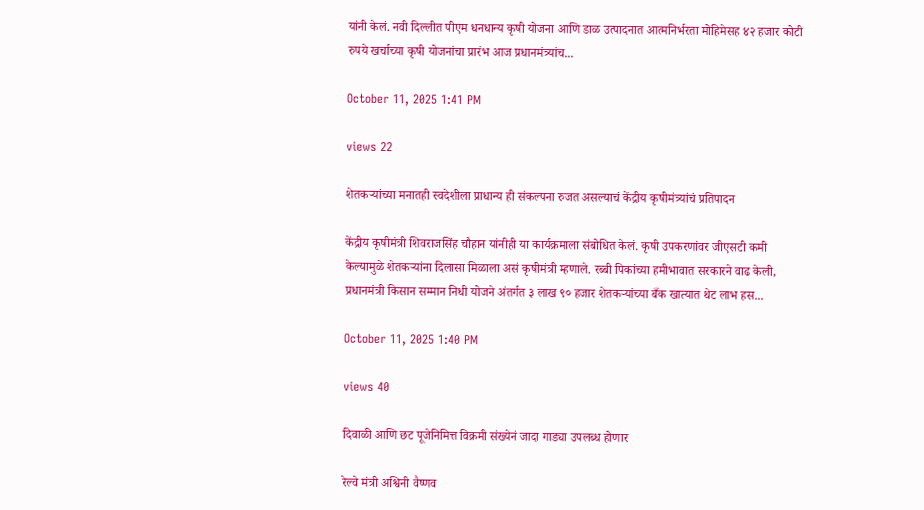यांनी केलं. नवी दिल्लीत पीएम धनधान्य कृषी योजना आणि डाळ उत्पादनात आत्मनिर्भरता मोहिमेसह ४२ हजार कोटी रुपये खर्चाच्या कृषी योजनांचा प्रारंभ आज प्रधानमंत्र्यांच...

October 11, 2025 1:41 PM

views 22

शेतकऱ्यांच्या मनातही स्वदेशीला प्राधान्य ही संकल्पना रुजत असल्याचं केंद्रीय कृषीमंत्र्यांचं प्रतिपादन

केंद्रीय कृषीमंत्री शिवराजसिंह चौहान यांनीही या कार्यक्रमाला संबोधित केलं. कृषी उपकरणांवर जीएसटी कमी केल्यामुळे शेतकऱ्यांना दिलासा मिळाला असं कृषीमंत्री म्हणाले. रब्बी पिकांच्या हमीभावात सरकारने वाढ केली, प्रधानमंत्री किसान सम्मान निधी योजने अंतर्गत ३ लाख ९० हजार शेतकऱ्यांच्या बँक खात्यात थेट लाभ हस...

October 11, 2025 1:40 PM

views 40

दिवाळी आणि छट पूजेनिमित्त विक्रमी संख्येनं जादा गाड्या उपलब्ध होणार

रेल्वे मंत्री अश्विनी वैष्णव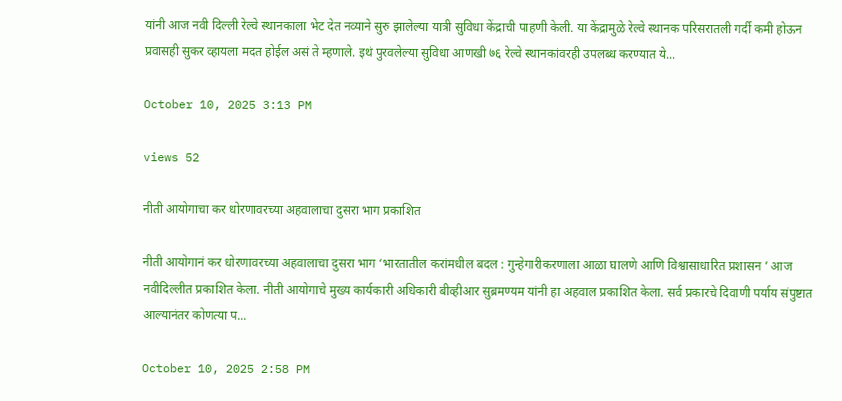यांनी आज नवी दिल्ली रेल्वे स्थानकाला भेट देत नव्याने सुरु झालेल्या यात्री सुविधा केंद्राची पाहणी केली. या केंद्रामुळे रेल्वे स्थानक परिसरातली गर्दी कमी होऊन प्रवासही सुकर व्हायला मदत होईल असं ते म्हणाले. इथं पुरवलेल्या सुविधा आणखी ७६ रेल्वे स्थानकांवरही उपलब्ध करण्यात ये...

October 10, 2025 3:13 PM

views 52

नीती आयोगाचा कर धोरणावरच्या अहवालाचा दुसरा भाग प्रकाशित

नीती आयोगानं कर धोरणावरच्या अहवालाचा दुसरा भाग ‘भारतातील करांमधील बदल : गुन्हेगारीकरणाला आळा घालणे आणि विश्वासाधारित प्रशासन ’ आज नवीदिल्लीत प्रकाशित केला. नीती आयोगाचे मुख्य कार्यकारी अधिकारी बीव्हीआर सुब्रमण्यम यांनी हा अहवाल प्रकाशित केला. सर्व प्रकारचे दिवाणी पर्याय संपुष्टात आल्यानंतर कोणत्या प...

October 10, 2025 2:58 PM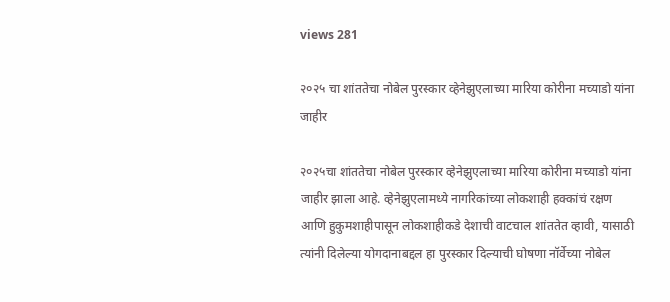views 281

२०२५ चा शांततेचा नोबेल पुरस्कार व्हेनेझुएलाच्या मारिया कोरीना मच्याडो यांना जाहीर

२०२५चा शांततेचा नोबेल पुरस्कार व्हेनेझुएलाच्या मारिया कोरीना मच्याडो यांना जाहीर झाला आहे. व्हेनेझुएलामध्ये नागरिकांच्या लोकशाही हक्कांचं रक्षण आणि हुकुमशाहीपासून लोकशाहीकडे देशाची वाटचाल शांततेत व्हावी, यासाठी त्यांनी दिलेल्या योगदानाबद्दल हा पुरस्कार दिल्याची घोषणा नॉर्वेच्या नोबेल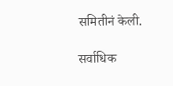समितीनं केली.

सर्वाधिक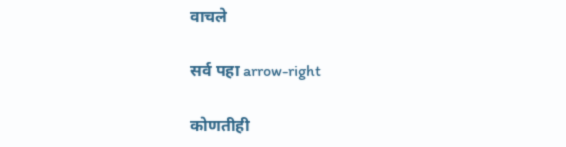वाचले

सर्व पहा arrow-right

कोणतीही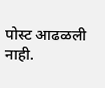पोस्ट आढळली नाही.